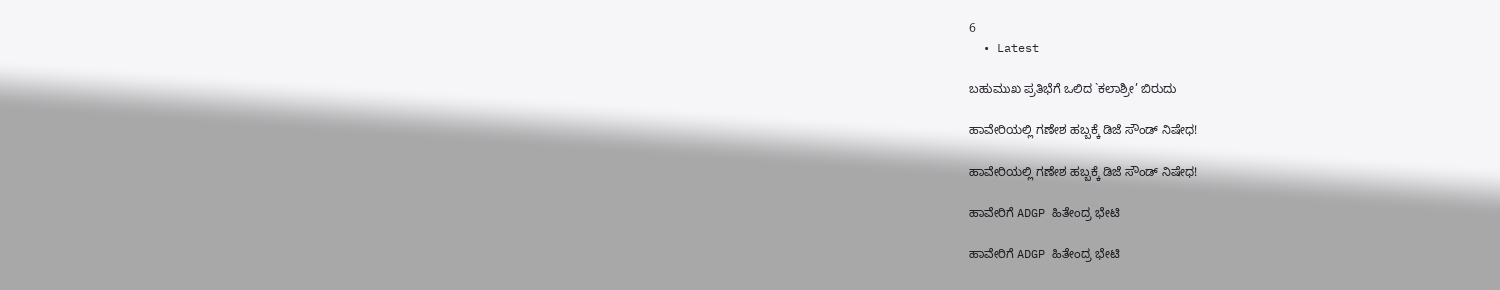6
  • Latest

ಬಹುಮುಖ ಪ್ರತಿಭೆಗೆ ಒಲಿದ `ಕಲಾಶ್ರೀ’ ಬಿರುದು

ಹಾವೇರಿಯಲ್ಲಿ ಗಣೇಶ ಹಬ್ಬಕ್ಕೆ ಡಿಜೆ ಸೌಂಡ್ ನಿಷೇಧ!

ಹಾವೇರಿಯಲ್ಲಿ ಗಣೇಶ ಹಬ್ಬಕ್ಕೆ ಡಿಜೆ ಸೌಂಡ್ ನಿಷೇಧ!

ಹಾವೇರಿಗೆ ADGP ಹಿತೇಂದ್ರ ಭೇಟಿ

ಹಾವೇರಿಗೆ ADGP ಹಿತೇಂದ್ರ ಭೇಟಿ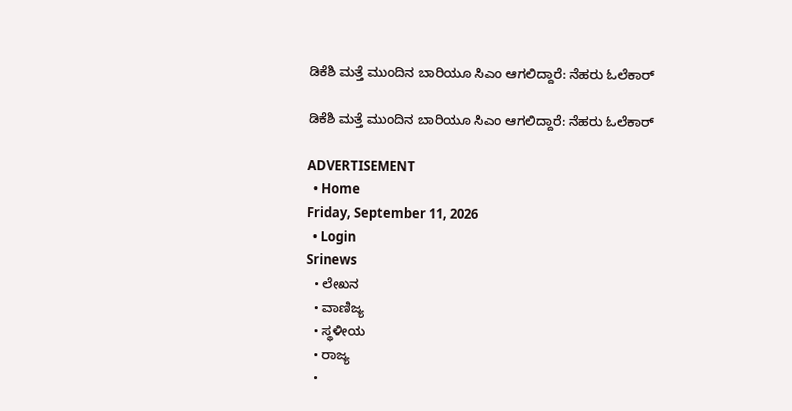ಡಿಕೆಶಿ ಮತ್ತೆ ಮುಂದಿನ ಬಾರಿಯೂ ಸಿಎಂ ಆಗಲಿದ್ದಾರೆ: ನೆಹರು ಓಲೆಕಾರ್

ಡಿಕೆಶಿ ಮತ್ತೆ ಮುಂದಿನ ಬಾರಿಯೂ ಸಿಎಂ ಆಗಲಿದ್ದಾರೆ: ನೆಹರು ಓಲೆಕಾರ್

ADVERTISEMENT
  • Home
Friday, September 11, 2026
  • Login
Srinews
  • ಲೇಖನ
  • ವಾಣಿಜ್ಯ
  • ಸ್ಥಳೀಯ
  • ರಾಜ್ಯ
  •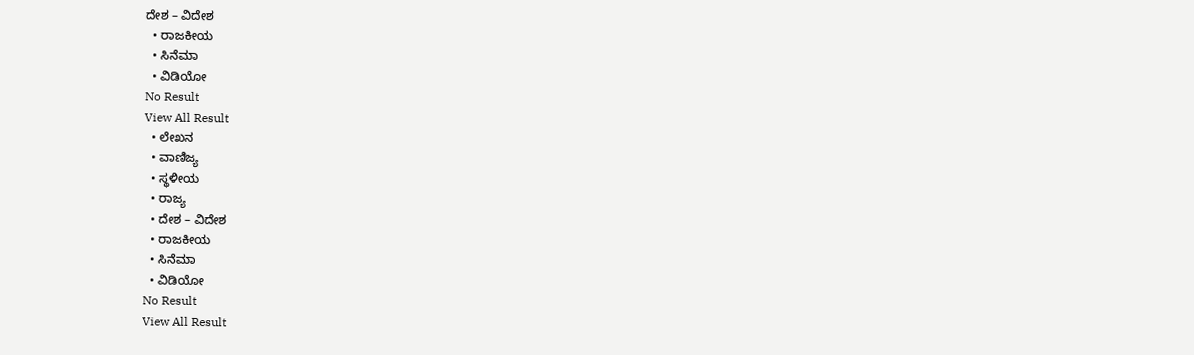ದೇಶ – ವಿದೇಶ
  • ರಾಜಕೀಯ
  • ಸಿನೆಮಾ
  • ವಿಡಿಯೋ
No Result
View All Result
  • ಲೇಖನ
  • ವಾಣಿಜ್ಯ
  • ಸ್ಥಳೀಯ
  • ರಾಜ್ಯ
  • ದೇಶ – ವಿದೇಶ
  • ರಾಜಕೀಯ
  • ಸಿನೆಮಾ
  • ವಿಡಿಯೋ
No Result
View All Result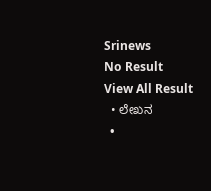Srinews
No Result
View All Result
  • ಲೇಖನ
  •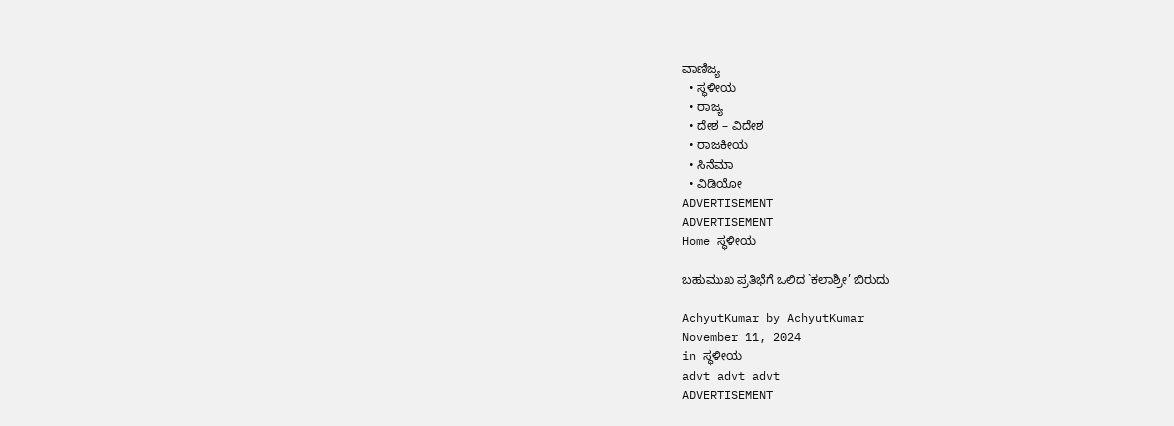ವಾಣಿಜ್ಯ
  • ಸ್ಥಳೀಯ
  • ರಾಜ್ಯ
  • ದೇಶ – ವಿದೇಶ
  • ರಾಜಕೀಯ
  • ಸಿನೆಮಾ
  • ವಿಡಿಯೋ
ADVERTISEMENT
ADVERTISEMENT
Home ಸ್ಥಳೀಯ

ಬಹುಮುಖ ಪ್ರತಿಭೆಗೆ ಒಲಿದ `ಕಲಾಶ್ರೀ’ ಬಿರುದು

AchyutKumar by AchyutKumar
November 11, 2024
in ಸ್ಥಳೀಯ
advt advt advt
ADVERTISEMENT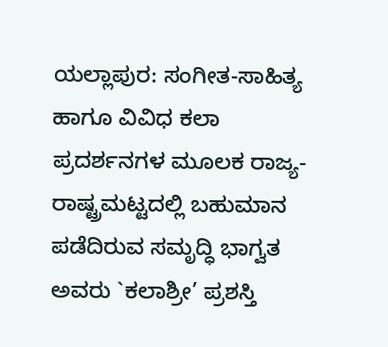ಯಲ್ಲಾಪುರ: ಸಂಗೀತ-ಸಾಹಿತ್ಯ ಹಾಗೂ ವಿವಿಧ ಕಲಾ ಪ್ರದರ್ಶನಗಳ ಮೂಲಕ ರಾಜ್ಯ-ರಾಷ್ಟ್ರಮಟ್ಟದಲ್ಲಿ ಬಹುಮಾನ ಪಡೆದಿರುವ ಸಮೃದ್ಧಿ ಭಾಗ್ವತ ಅವರು `ಕಲಾಶ್ರೀ’ ಪ್ರಶಸ್ತಿ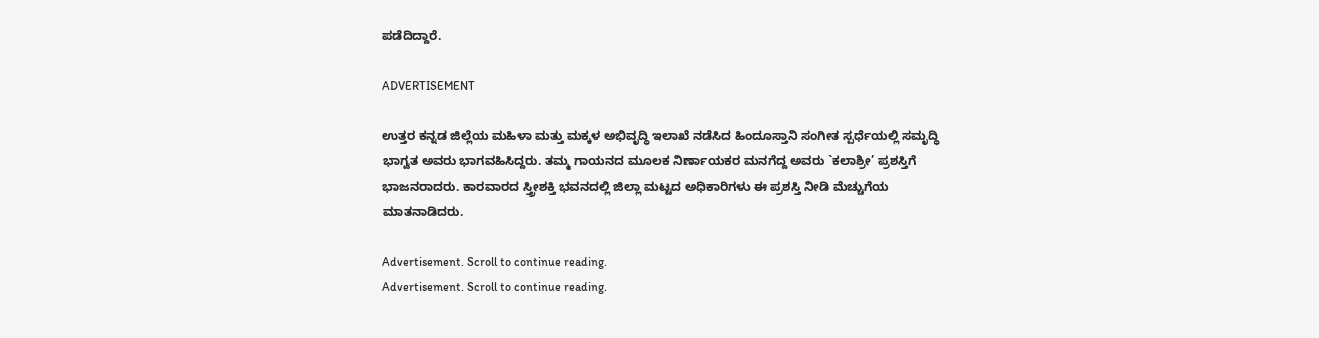ಪಡೆದಿದ್ದಾರೆ.

ADVERTISEMENT

ಉತ್ತರ ಕನ್ನಡ ಜಿಲ್ಲೆಯ ಮಹಿಳಾ ಮತ್ತು ಮಕ್ಕಳ ಅಭಿವೃದ್ಧಿ ಇಲಾಖೆ ನಡೆಸಿದ ಹಿಂದೂಸ್ತಾನಿ ಸಂಗೀತ ಸ್ಪರ್ಧೆಯಲ್ಲಿ ಸಮೃದ್ಧಿ ಭಾಗ್ವತ ಅವರು ಭಾಗವಹಿಸಿದ್ದರು. ತಮ್ಮ ಗಾಯನದ ಮೂಲಕ ನಿರ್ಣಾಯಕರ ಮನಗೆದ್ದ ಅವರು `ಕಲಾಶ್ರೀ’ ಪ್ರಶಸ್ತಿಗೆ ಭಾಜನರಾದರು. ಕಾರವಾರದ ಸ್ತ್ರೀಶಕ್ತಿ ಭವನದಲ್ಲಿ ಜಿಲ್ಲಾ ಮಟ್ಟದ ಅಧಿಕಾರಿಗಳು ಈ ಪ್ರಶಸ್ತಿ ನೀಡಿ ಮೆಚ್ಚುಗೆಯ ಮಾತನಾಡಿದರು.

Advertisement. Scroll to continue reading.
Advertisement. Scroll to continue reading.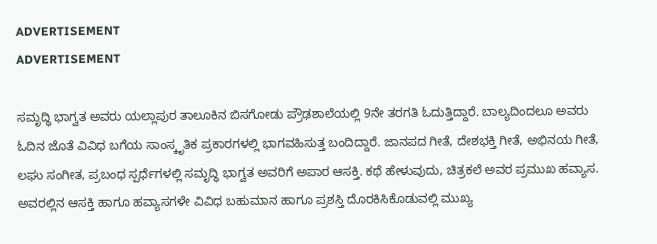ADVERTISEMENT
ADVERTISEMENT

ಸಮೃದ್ಧಿ ಭಾಗ್ವತ ಅವರು ಯಲ್ಲಾಪುರ ತಾಲೂಕಿನ ಬಿಸಗೋಡು ಪ್ರೌಢಶಾಲೆಯಲ್ಲಿ 9ನೇ ತರಗತಿ ಓದುತ್ತಿದ್ದಾರೆ. ಬಾಲ್ಯದಿಂದಲೂ ಅವರು ಓದಿನ ಜೊತೆ ವಿವಿಧ ಬಗೆಯ ಸಾಂಸ್ಕೃತಿಕ ಪ್ರಕಾರಗಳಲ್ಲಿ ಭಾಗವಹಿಸುತ್ತ ಬಂದಿದ್ದಾರೆ. ಜಾನಪದ ಗೀತೆ, ದೇಶಭಕ್ತಿ ಗೀತೆ, ಅಭಿನಯ ಗೀತೆ, ಲಘು ಸಂಗೀತ, ಪ್ರಬಂಧ ಸ್ಪರ್ಧೆಗಳಲ್ಲಿ ಸಮೃದ್ಧಿ ಭಾಗ್ವತ ಅವರಿಗೆ ಅಪಾರ ಆಸಕ್ತಿ. ಕಥೆ ಹೇಳುವುದು, ಚಿತ್ರಕಲೆ ಅವರ ಪ್ರಮುಖ ಹವ್ಯಾಸ. ಅವರಲ್ಲಿನ ಆಸಕ್ತಿ ಹಾಗೂ ಹವ್ಯಾಸಗಳೇ ವಿವಿಧ ಬಹುಮಾನ ಹಾಗೂ ಪ್ರಶಸ್ತಿ ದೊರಕಿಸಿಕೊಡುವಲ್ಲಿ ಮುಖ್ಯ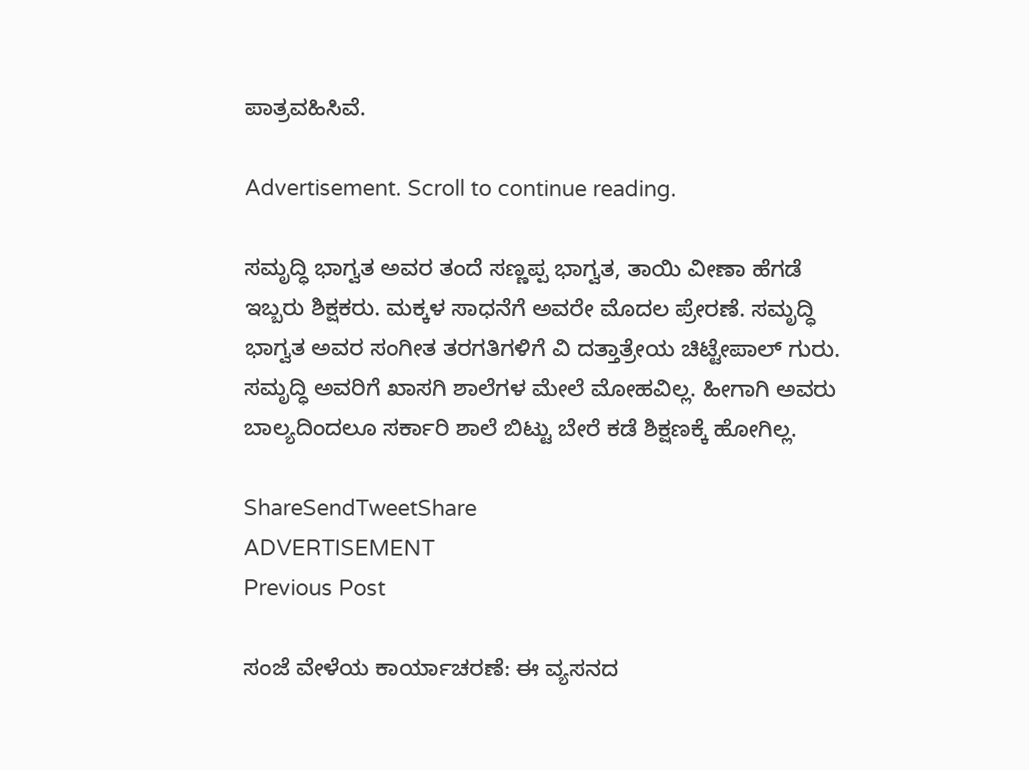ಪಾತ್ರವಹಿಸಿವೆ.

Advertisement. Scroll to continue reading.

ಸಮೃದ್ಧಿ ಭಾಗ್ವತ ಅವರ ತಂದೆ ಸಣ್ಣಪ್ಪ ಭಾಗ್ವತ, ತಾಯಿ ವೀಣಾ ಹೆಗಡೆ ಇಬ್ಬರು ಶಿಕ್ಷಕರು. ಮಕ್ಕಳ ಸಾಧನೆಗೆ ಅವರೇ ಮೊದಲ ಪ್ರೇರಣೆ. ಸಮೃದ್ಧಿ ಭಾಗ್ವತ ಅವರ ಸಂಗೀತ ತರಗತಿಗಳಿಗೆ ವಿ ದತ್ತಾತ್ರೇಯ ಚಿಟ್ಟೇಪಾಲ್ ಗುರು. ಸಮೃದ್ಧಿ ಅವರಿಗೆ ಖಾಸಗಿ ಶಾಲೆಗಳ ಮೇಲೆ ಮೋಹವಿಲ್ಲ. ಹೀಗಾಗಿ ಅವರು ಬಾಲ್ಯದಿಂದಲೂ ಸರ್ಕಾರಿ ಶಾಲೆ ಬಿಟ್ಟು ಬೇರೆ ಕಡೆ ಶಿಕ್ಷಣಕ್ಕೆ ಹೋಗಿಲ್ಲ.

ShareSendTweetShare
ADVERTISEMENT
Previous Post

ಸಂಜೆ ವೇಳೆಯ ಕಾರ್ಯಾಚರಣೆ: ಈ ವ್ಯಸನದ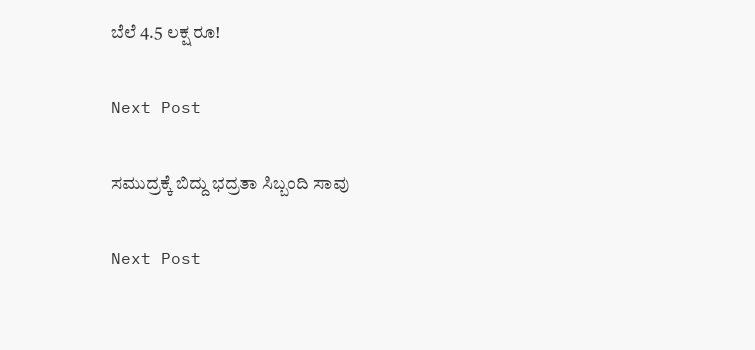ಬೆಲೆ 4.5 ಲಕ್ಷ ರೂ!

Next Post

ಸಮುದ್ರಕ್ಕೆ ಬಿದ್ದು ಭದ್ರತಾ ಸಿಬ್ಬಂದಿ ಸಾವು

Next Post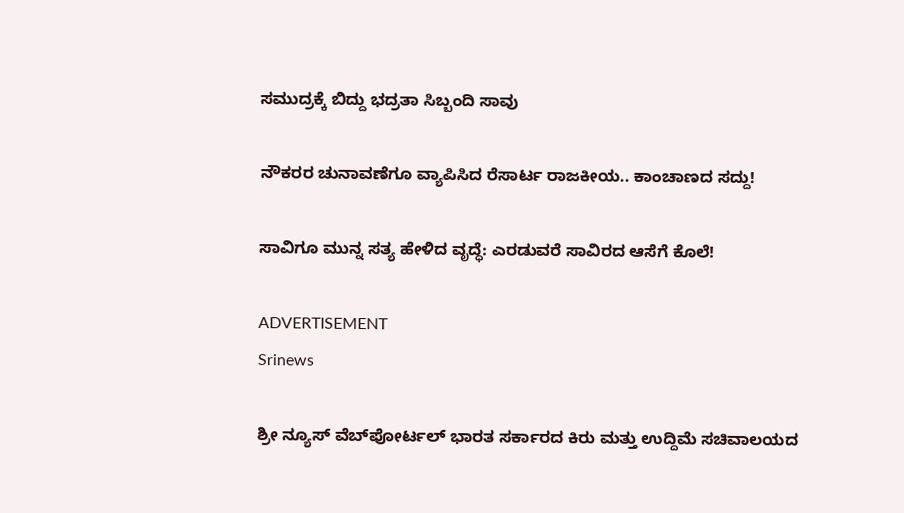ಸಮುದ್ರಕ್ಕೆ ಬಿದ್ದು ಭದ್ರತಾ ಸಿಬ್ಬಂದಿ ಸಾವು

ನೌಕರರ ಚುನಾವಣೆಗೂ ವ್ಯಾಪಿಸಿದ ರೆಸಾರ್ಟ ರಾಜಕೀಯ.. ಕಾಂಚಾಣದ ಸದ್ದು!

ಸಾವಿಗೂ ಮುನ್ನ ಸತ್ಯ ಹೇಳಿದ ವೃದ್ಧೆ: ಎರಡುವರೆ ಸಾವಿರದ ಆಸೆಗೆ ಕೊಲೆ!

ADVERTISEMENT
Srinews

ಶ್ರೀ ನ್ಯೂಸ್ ವೆಬ್‌ಪೋರ್ಟಲ್ ಭಾರತ ಸರ್ಕಾರದ ಕಿರು ಮತ್ತು ಉದ್ದಿಮೆ ಸಚಿವಾಲಯದ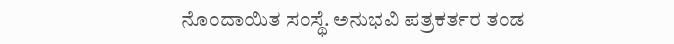ನೊಂದಾಯಿತ ಸಂಸ್ಥೆ. ಅನುಭವಿ ಪತ್ರಕರ್ತರ ತಂಡ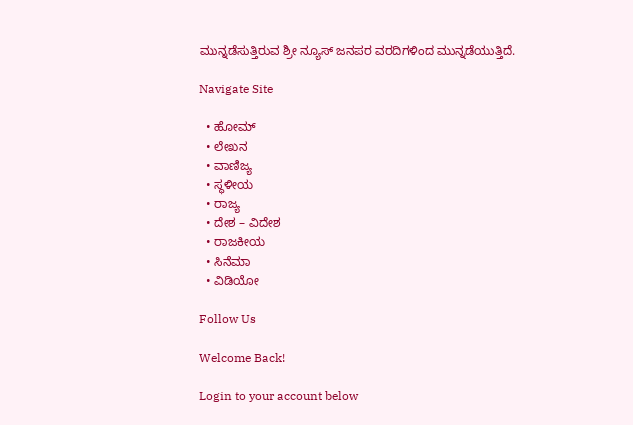ಮುನ್ನಡೆಸುತ್ತಿರುವ ಶ್ರೀ ನ್ಯೂಸ್ ಜನಪರ ವರದಿಗಳಿಂದ ಮುನ್ನಡೆಯುತ್ತಿದೆ.

Navigate Site

  • ಹೋಮ್
  • ಲೇಖನ
  • ವಾಣಿಜ್ಯ
  • ಸ್ಥಳೀಯ
  • ರಾಜ್ಯ
  • ದೇಶ – ವಿದೇಶ
  • ರಾಜಕೀಯ
  • ಸಿನೆಮಾ
  • ವಿಡಿಯೋ

Follow Us

Welcome Back!

Login to your account below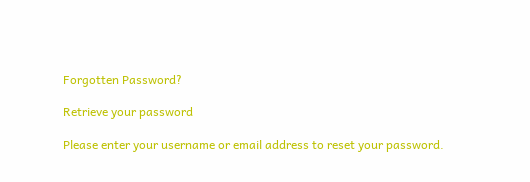Forgotten Password?

Retrieve your password

Please enter your username or email address to reset your password.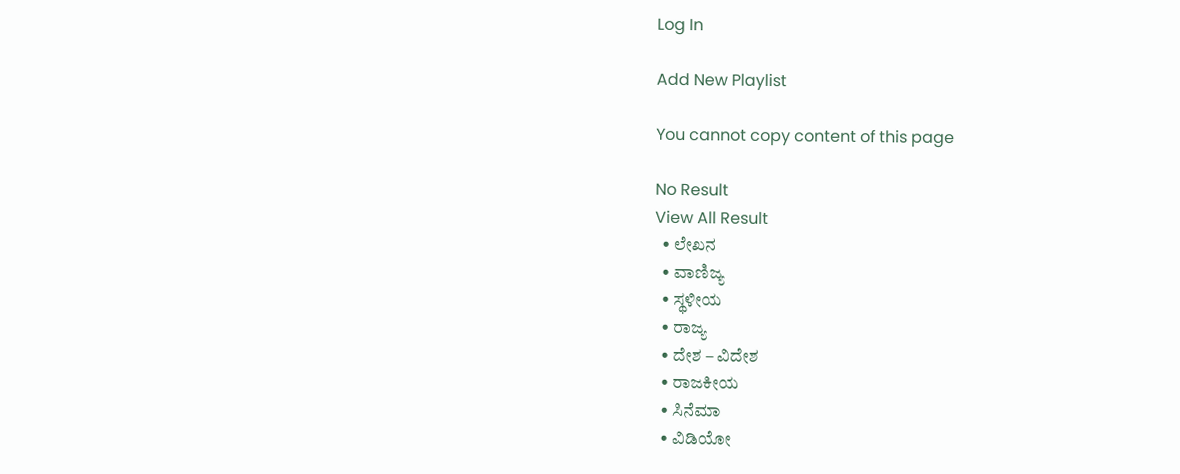Log In

Add New Playlist

You cannot copy content of this page

No Result
View All Result
  • ಲೇಖನ
  • ವಾಣಿಜ್ಯ
  • ಸ್ಥಳೀಯ
  • ರಾಜ್ಯ
  • ದೇಶ – ವಿದೇಶ
  • ರಾಜಕೀಯ
  • ಸಿನೆಮಾ
  • ವಿಡಿಯೋ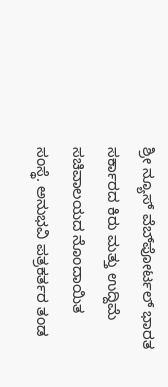ಶ್ರೀ ನ್ಯೂಸ್ ವೆಬ್‌ಪೋರ್ಟಲ್ ಭಾರತ ಸರ್ಕಾರದ ಕಿರು ಮತ್ತು ಉದ್ದಿಮೆ ಸಚಿವಾಲಯದ ನೊಂದಾಯಿತ ಸಂಸ್ಥೆ. ಅನುಭವಿ ಪತ್ರಕರ್ತರ ತಂಡ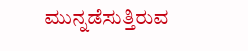ಮುನ್ನಡೆಸುತ್ತಿರುವ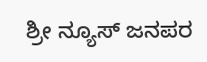ಶ್ರೀ ನ್ಯೂಸ್ ಜನಪರ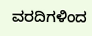ವರದಿಗಳಿಂದ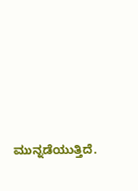ಮುನ್ನಡೆಯುತ್ತಿದೆ.